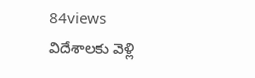84views
విదేశాలకు వెళ్లి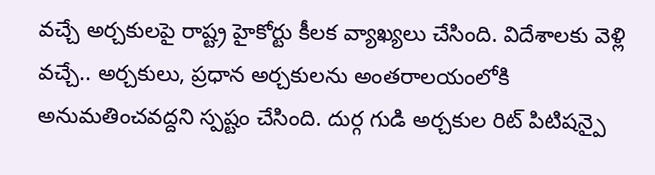వచ్చే అర్చకులపై రాష్ట్ర హైకోర్టు కీలక వ్యాఖ్యలు చేసింది. విదేశాలకు వెళ్లి వచ్చే.. అర్చకులు, ప్రధాన అర్చకులను అంతరాలయంలోకి అనుమతించవద్దని స్పష్టం చేసింది. దుర్గ గుడి అర్చకుల రిట్ పిటిషన్పై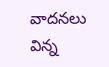వాదనలు విన్న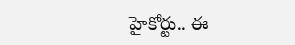హైకోర్టు.. ఈ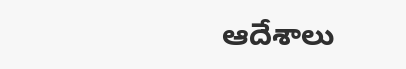ఆదేశాలు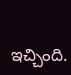ఇచ్చింది.